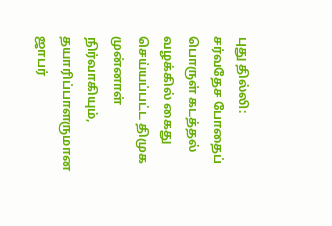புது தில்லி: சர்வதேச போதைப் பொருள் கடத்தல் வழக்கில் கைது செய்யப்பட்ட திமுக முன்னாள் நிர்வாகியும், தயாரிப்பாளருமான ஜாபர்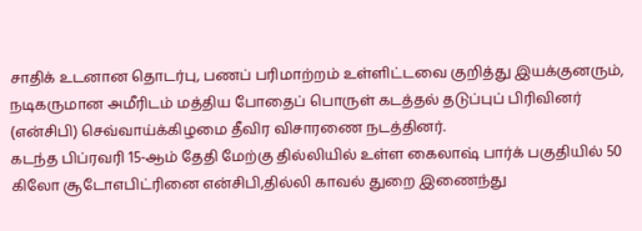சாதிக் உடனான தொடர்பு, பணப் பரிமாற்றம் உள்ளிட்டவை குறித்து இயக்குனரும், நடிகருமான அமீரிடம் மத்திய போதைப் பொருள் கடத்தல் தடுப்புப் பிரிவினர் (என்சிபி) செவ்வாய்க்கிழமை தீவிர விசாரணை நடத்தினர்.
கடந்த பிப்ரவரி 15-ஆம் தேதி மேற்கு தில்லியில் உள்ள கைலாஷ் பார்க் பகுதியில் 50 கிலோ சூடோஎபிட்ரினை என்சிபி,தில்லி காவல் துறை இணைந்து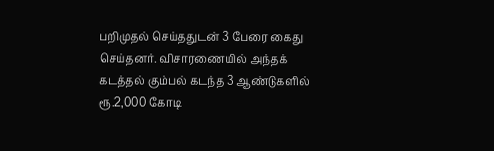பறிமுதல் செய்ததுடன் 3 பேரை கைது செய்தனர். விசாரணையில் அந்தக் கடத்தல் கும்பல் கடந்த 3 ஆண்டுகளில் ரூ.2,000 கோடி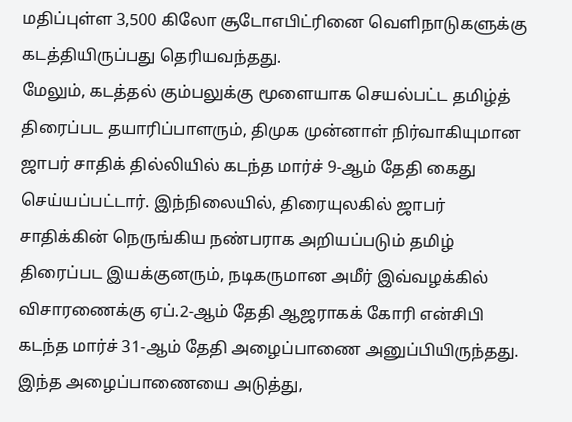மதிப்புள்ள 3,500 கிலோ சூடோஎபிட்ரினை வெளிநாடுகளுக்கு கடத்தியிருப்பது தெரியவந்தது.
மேலும், கடத்தல் கும்பலுக்கு மூளையாக செயல்பட்ட தமிழ்த் திரைப்பட தயாரிப்பாளரும், திமுக முன்னாள் நிர்வாகியுமான ஜாபர் சாதிக் தில்லியில் கடந்த மார்ச் 9-ஆம் தேதி கைது செய்யப்பட்டார். இந்நிலையில், திரையுலகில் ஜாபர் சாதிக்கின் நெருங்கிய நண்பராக அறியப்படும் தமிழ் திரைப்பட இயக்குனரும், நடிகருமான அமீர் இவ்வழக்கில் விசாரணைக்கு ஏப்.2-ஆம் தேதி ஆஜராகக் கோரி என்சிபி கடந்த மார்ச் 31-ஆம் தேதி அழைப்பாணை அனுப்பியிருந்தது.
இந்த அழைப்பாணையை அடுத்து,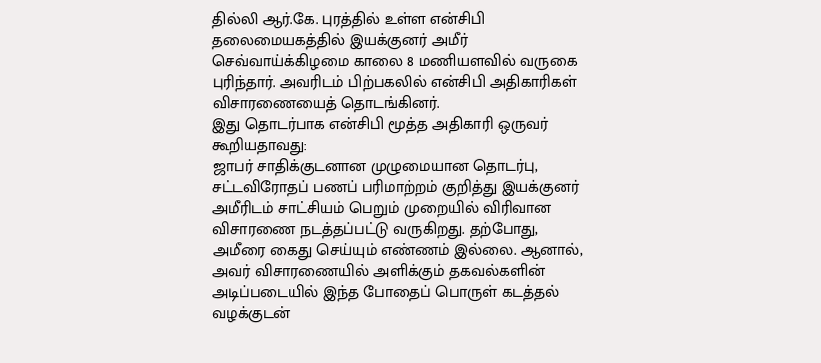தில்லி ஆர்.கே. புரத்தில் உள்ள என்சிபி தலைமையகத்தில் இயக்குனர் அமீர் செவ்வாய்க்கிழமை காலை 8 மணியளவில் வருகை புரிந்தார். அவரிடம் பிற்பகலில் என்சிபி அதிகாரிகள் விசாரணையைத் தொடங்கினர்.
இது தொடர்பாக என்சிபி மூத்த அதிகாரி ஒருவர் கூறியதாவது:
ஜாபர் சாதிக்குடனான முழுமையான தொடர்பு, சட்டவிரோதப் பணப் பரிமாற்றம் குறித்து இயக்குனர் அமீரிடம் சாட்சியம் பெறும் முறையில் விரிவான விசாரணை நடத்தப்பட்டு வருகிறது. தற்போது, அமீரை கைது செய்யும் எண்ணம் இல்லை. ஆனால், அவர் விசாரணையில் அளிக்கும் தகவல்களின் அடிப்படையில் இந்த போதைப் பொருள் கடத்தல் வழக்குடன்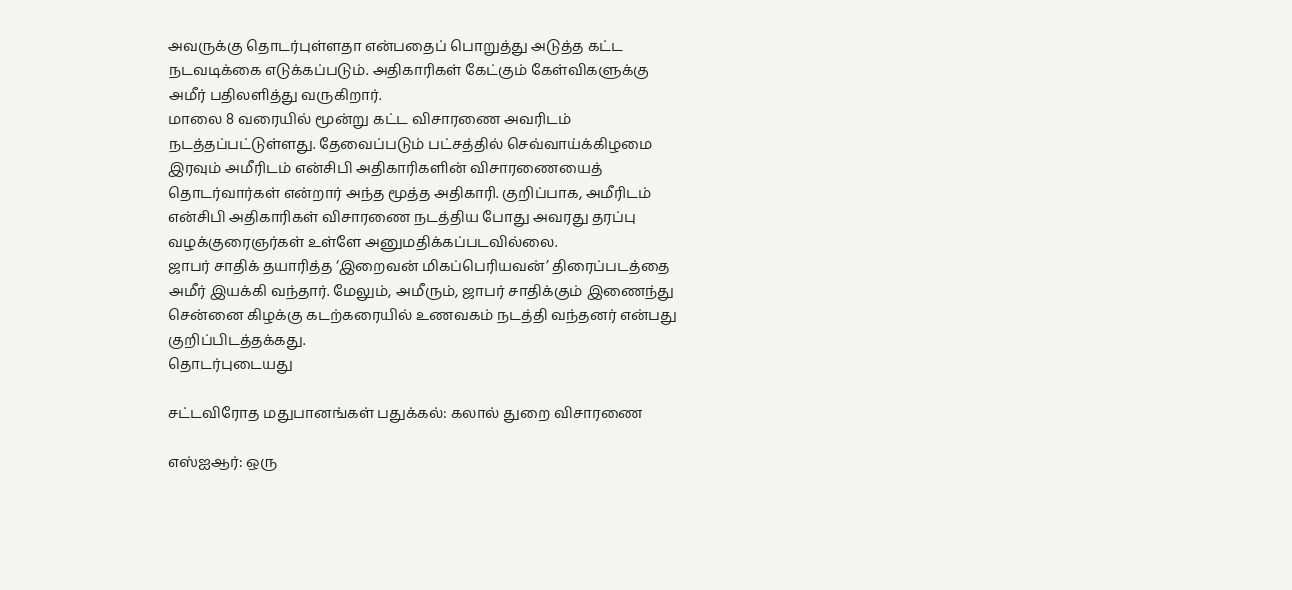அவருக்கு தொடர்புள்ளதா என்பதைப் பொறுத்து அடுத்த கட்ட நடவடிக்கை எடுக்கப்படும். அதிகாரிகள் கேட்கும் கேள்விகளுக்கு அமீர் பதிலளித்து வருகிறார்.
மாலை 8 வரையில் மூன்று கட்ட விசாரணை அவரிடம் நடத்தப்பட்டுள்ளது. தேவைப்படும் பட்சத்தில் செவ்வாய்க்கிழமை இரவும் அமீரிடம் என்சிபி அதிகாரிகளின் விசாரணையைத் தொடர்வார்கள் என்றார் அந்த மூத்த அதிகாரி. குறிப்பாக, அமீரிடம் என்சிபி அதிகாரிகள் விசாரணை நடத்திய போது அவரது தரப்பு வழக்குரைஞர்கள் உள்ளே அனுமதிக்கப்படவில்லை.
ஜாபர் சாதிக் தயாரித்த ‘இறைவன் மிகப்பெரியவன்’ திரைப்படத்தை அமீர் இயக்கி வந்தார். மேலும், அமீரும், ஜாபர் சாதிக்கும் இணைந்து சென்னை கிழக்கு கடற்கரையில் உணவகம் நடத்தி வந்தனர் என்பது குறிப்பிடத்தக்கது.
தொடர்புடையது

சட்டவிரோத மதுபானங்கள் பதுக்கல்: கலால் துறை விசாரணை

எஸ்ஐஆர்: ஒரு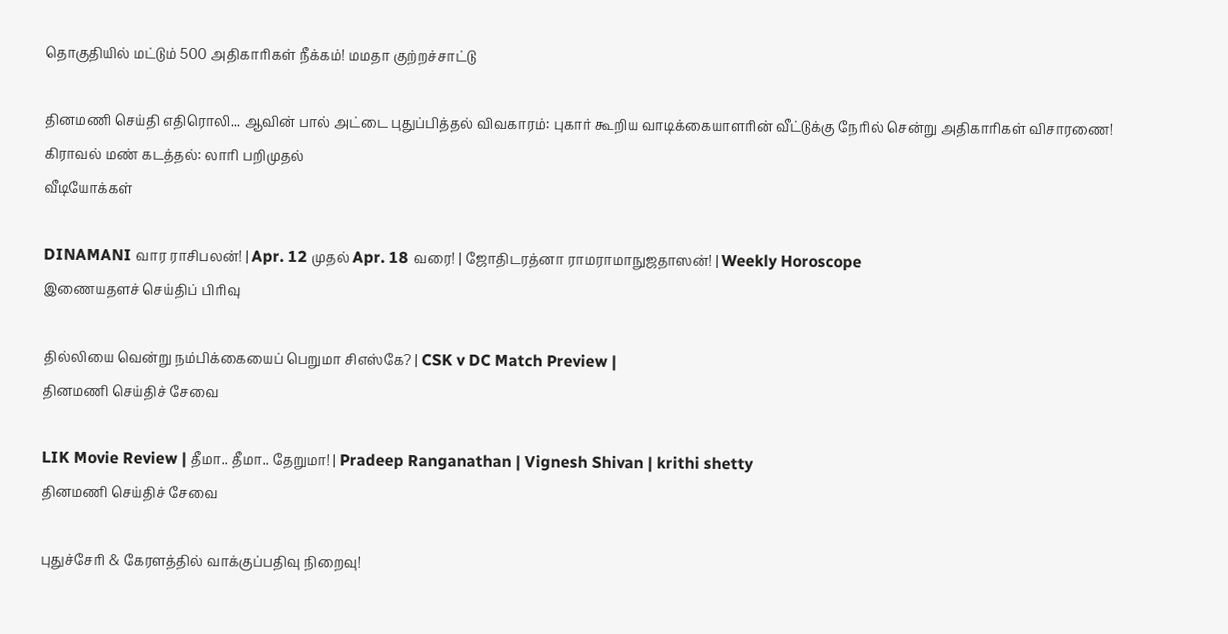தொகுதியில் மட்டும் 500 அதிகாரிகள் நீக்கம்! மமதா குற்றச்சாட்டு

தினமணி செய்தி எதிரொலி... ஆவின் பால் அட்டை புதுப்பித்தல் விவகாரம்: புகார் கூறிய வாடிக்கையாளரின் வீட்டுக்கு நேரில் சென்று அதிகாரிகள் விசாரணை!
கிராவல் மண் கடத்தல்: லாரி பறிமுதல்
வீடியோக்கள்

DINAMANI வார ராசிபலன்! | Apr. 12 முதல் Apr. 18 வரை! | ஜோதிடரத்னா ராமராமாநுஜதாஸன்! | Weekly Horoscope
இணையதளச் செய்திப் பிரிவு

தில்லியை வென்று நம்பிக்கையைப் பெறுமா சிஎஸ்கே? | CSK v DC Match Preview |
தினமணி செய்திச் சேவை

LIK Movie Review | தீமா.. தீமா.. தேறுமா! | Pradeep Ranganathan | Vignesh Shivan | krithi shetty
தினமணி செய்திச் சேவை

புதுச்சேரி & கேரளத்தில் வாக்குப்பதிவு நிறைவு!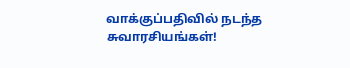வாக்குப்பதிவில் நடந்த சுவாரசியங்கள்!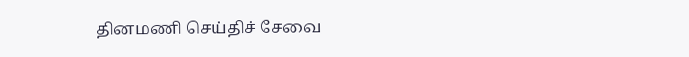தினமணி செய்திச் சேவை